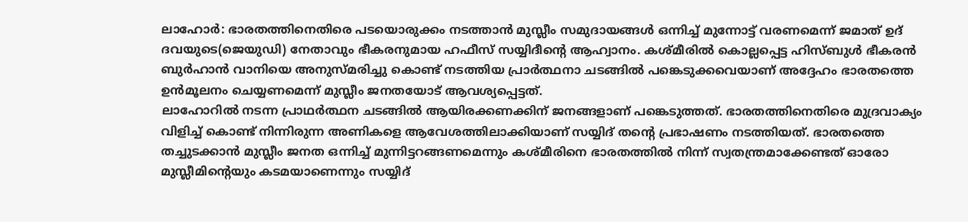ലാഹോർ: ഭാരതത്തിനെതിരെ പടയൊരുക്കം നടത്താൻ മുസ്ലീം സമുദായങ്ങൾ ഒന്നിച്ച് മുന്നോട്ട് വരണമെന്ന് ജമാത് ഉദ് ദവയുടെ(ജെയുഡി) നേതാവും ഭീകരനുമായ ഹഫീസ് സയ്യിദീന്റെ ആഹ്വാനം. കശ്മീരിൽ കൊല്ലപ്പെട്ട ഹിസ്ബുൾ ഭീകരൻ ബുർഹാൻ വാനിയെ അനുസ്മരിച്ചു കൊണ്ട് നടത്തിയ പ്രാർത്ഥനാ ചടങ്ങിൽ പങ്കെടുക്കവെയാണ് അദ്ദേഹം ഭാരതത്തെ ഉൻമൂലനം ചെയ്യണമെന്ന് മുസ്ലീം ജനതയോട് ആവശ്യപ്പെട്ടത്.
ലാഹോറിൽ നടന്ന പ്രാഥർത്ഥന ചടങ്ങിൽ ആയിരക്കണക്കിന് ജനങ്ങളാണ് പങ്കെടുത്തത്. ഭാരതത്തിനെതിരെ മുദ്രവാക്യം വിളിച്ച് കൊണ്ട് നിന്നിരുന്ന അണികളെ ആവേശത്തിലാക്കിയാണ് സയ്യിദ് തന്റെ പ്രഭാഷണം നടത്തിയത്. ഭാരതത്തെ തച്ചുടക്കാൻ മുസ്ലീം ജനത ഒന്നിച്ച് മുന്നിട്ടറങ്ങണമെന്നും കശ്മീരിനെ ഭാരതത്തിൽ നിന്ന് സ്വതന്ത്രമാക്കേണ്ടത് ഓരോ മുസ്ലീമിന്റെയും കടമയാണെന്നും സയ്യിദ്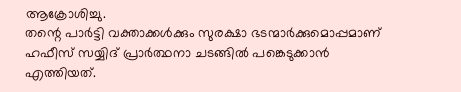ആക്രോശിച്ചു.
തന്റെ പാർട്ടി വക്താക്കൾക്കും സുരക്ഷാ ഭടന്മാർക്കുമൊപ്പമാണ് ഹഫീസ് സയ്യിദ് പ്രാർത്ഥനാ ചടങ്ങിൽ പങ്കെടുക്കാൻ എത്തിയത്.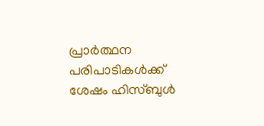പ്രാർത്ഥന പരിപാടികൾക്ക് ശേഷം ഹിസ്ബുൾ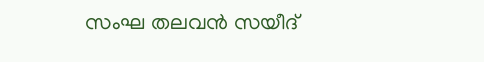സംഘ തലവൻ സയീദ്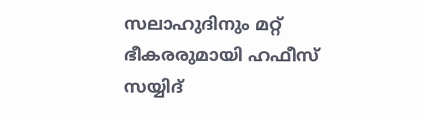സലാഹുദിനും മറ്റ് ഭീകരരുമായി ഹഫീസ് സയ്യിദ്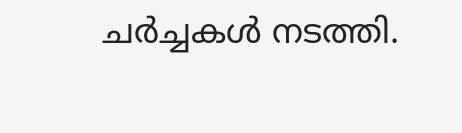ചർച്ചകൾ നടത്തി.